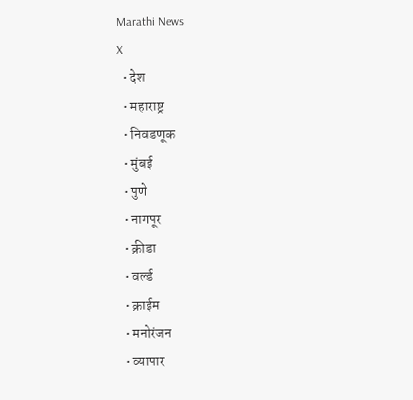Marathi News
X
  • देश
  • महाराष्ट्र
  • निवडणूक
  • मुंबई
  • पुणे
  • नागपूर
  • क्रीडा
  • वर्ल्ड
  • क्राईम
  • मनोरंजन
  • व्यापार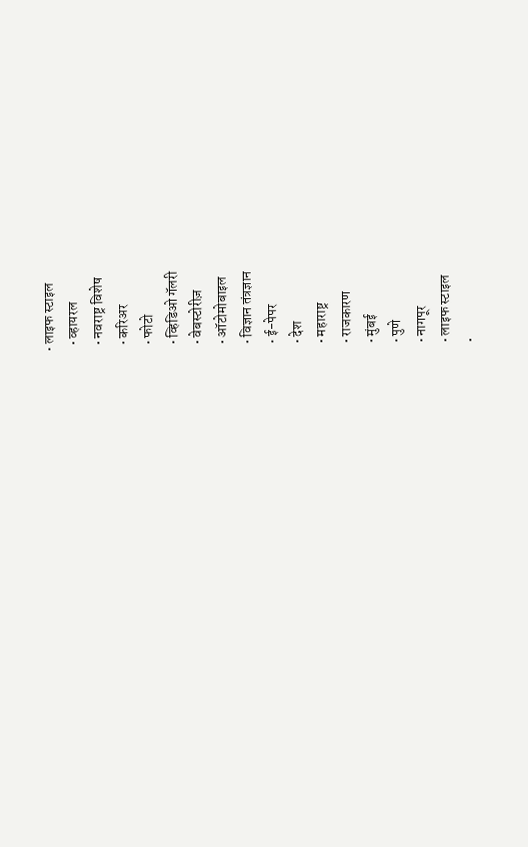• लाइफ स्टाइल
  • व्हायरल
  • नवराष्ट्र विशेष
  • करिअर
  • फोटो
  • व्हिडिओ गॅलरी
  • वेबस्टोरीज़
  • ऑटोमोबाइल
  • विज्ञान तंत्रज्ञान
  • ई-पेपर
  • देश
  • महाराष्ट्र
  • राजकारण
  • मुंबई
  • पुणे
  • नागपूर
  • लाइफ स्टाइल
  •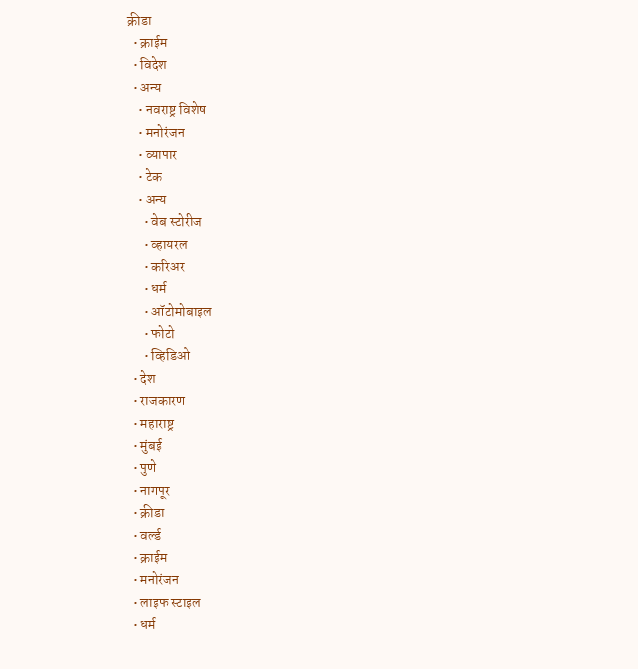क्रीडा
  • क्राईम
  • विदेश
  • अन्य
    • नवराष्ट्र विशेष
    • मनोरंजन
    • व्यापार
    • टेक
    • अन्य
      • वेब स्टोरीज
      • व्हायरल
      • करिअर
      • धर्म
      • ऑटोमोबाइल
      • फोटो
      • व्हिडिओ
  • देश
  • राजकारण
  • महाराष्ट्र
  • मुंबई
  • पुणे
  • नागपूर
  • क्रीडा
  • वर्ल्ड
  • क्राईम
  • मनोरंजन
  • लाइफ स्टाइल
  • धर्म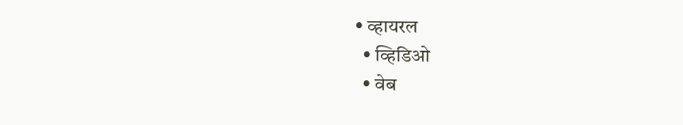• व्हायरल
  • व्हिडिओ
  • वेब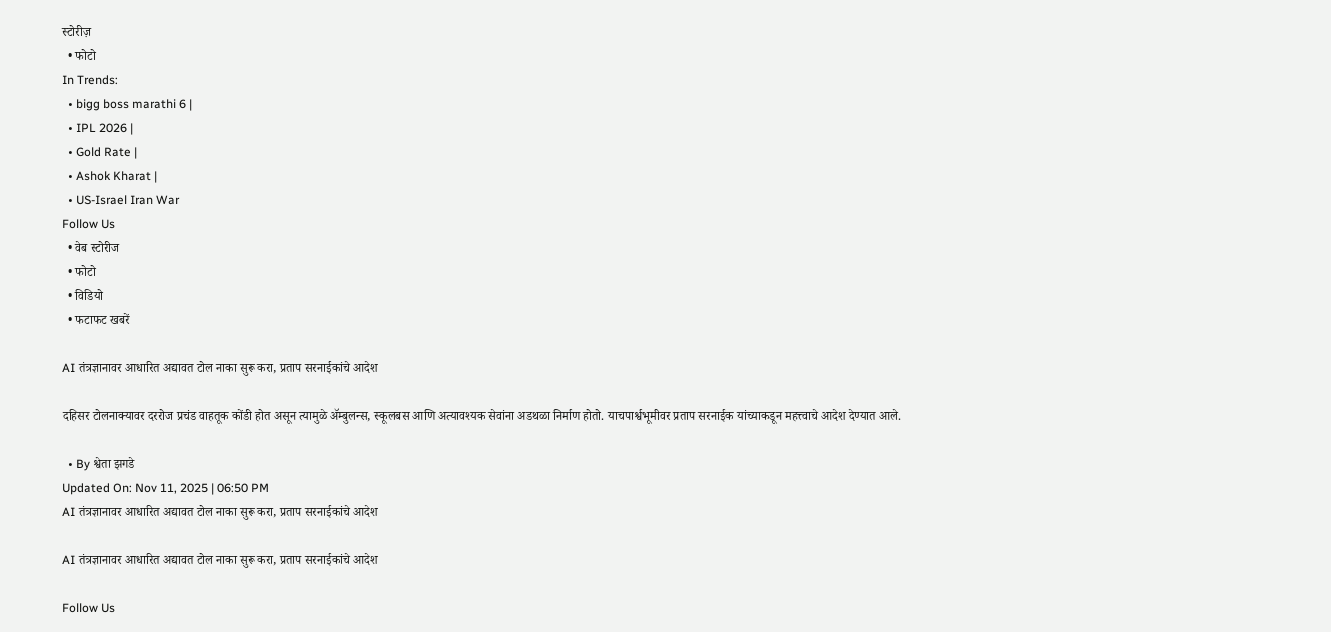स्टोरीज़
  • फोटो
In Trends:
  • bigg boss marathi 6 |
  • IPL 2026 |
  • Gold Rate |
  • Ashok Kharat |
  • US-Israel Iran War
Follow Us
  • वेब स्टोरीज
  • फोटो
  • विडियो
  • फटाफट खबरें

AI तंत्रज्ञानावर आधारित अद्यावत टोल नाका सुरू करा, प्रताप सरनाईकांचे आदेश

दहिसर टोलनाक्यावर दररोज प्रचंड वाहतूक कोंडी होत असून त्यामुळे ॲम्बुलन्स, स्कूलबस आणि अत्यावश्यक सेवांना अडथळा निर्माण होतो. याचपार्श्वभूमीवर प्रताप सरनाईक यांच्याकडून महत्त्वाचे आदेश देण्यात आले.

  • By श्वेता झगडे
Updated On: Nov 11, 2025 | 06:50 PM
AI तंत्रज्ञानावर आधारित अद्यावत टोल नाका सुरू करा, प्रताप सरनाईकांचे आदेश

AI तंत्रज्ञानावर आधारित अद्यावत टोल नाका सुरू करा, प्रताप सरनाईकांचे आदेश

Follow Us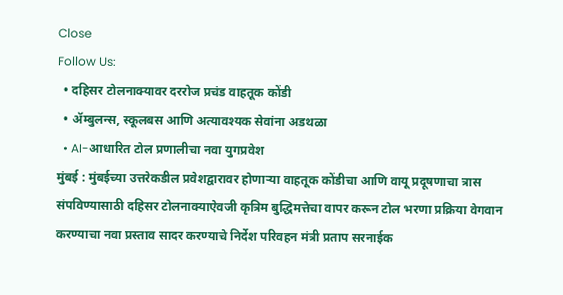Close
Follow Us:
  • दहिसर टोलनाक्यावर दररोज प्रचंड वाहतूक कोंडी
  • ॲम्बुलन्स, स्कूलबस आणि अत्यावश्यक सेवांना अडथळा
  • AI-आधारित टोल प्रणालीचा नवा युगप्रवेश
मुंबई : मुंबईच्या उत्तरेकडील प्रवेशद्वारावर होणाऱ्या वाहतूक कोंडीचा आणि वायू प्रदूषणाचा त्रास संपविण्यासाठी दहिसर टोलनाक्याऐवजी कृत्रिम बुद्धिमत्तेचा वापर करून टोल भरणा प्रक्रिया वेगवान करण्याचा नवा प्रस्ताव सादर करण्याचे निर्देश परिवहन मंत्री प्रताप सरनाईक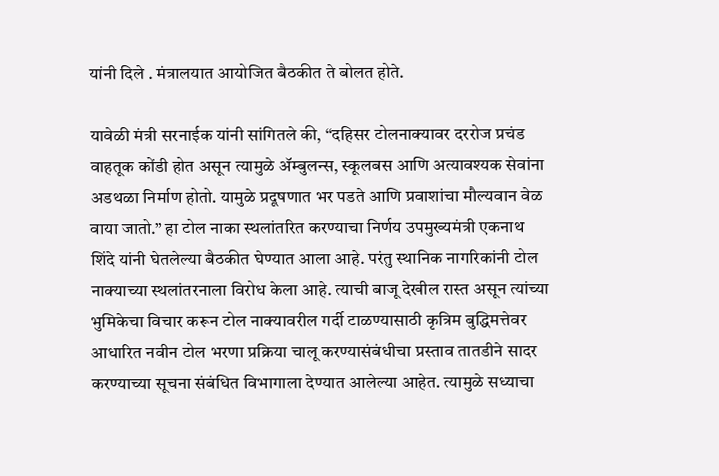यांनी दिले . मंत्रालयात आयोजित बैठकीत ते बोलत होते.

यावेळी मंत्री सरनाईक यांनी सांगितले की, “दहिसर टोलनाक्यावर दररोज प्रचंड वाहतूक कोंडी होत असून त्यामुळे ॲम्बुलन्स, स्कूलबस आणि अत्यावश्यक सेवांना अडथळा निर्माण होतो. यामुळे प्रदूषणात भर पडते आणि प्रवाशांचा मौल्यवान वेळ वाया जातो.” हा टोल नाका स्थलांतरित करण्याचा निर्णय उपमुख्यमंत्री एकनाथ शिंदे यांनी घेतलेल्या बैठकीत घेण्यात आला आहे. परंतु स्थानिक नागरिकांनी टोल नाक्याच्या स्थलांतरनाला विरोध केला आहे. त्याची बाजू देखील रास्त असून त्यांच्या भुमिकेचा विचार करून टोल नाक्यावरील गर्दी टाळण्यासाठी कृत्रिम बुद्धिमत्तेवर आधारित नवीन टोल भरणा प्रक्रिया चालू करण्यासंबंधीचा प्रस्ताव तातडीने सादर करण्याच्या सूचना संबंधित विभागाला देण्यात आलेल्या आहेत. त्यामुळे सध्याचा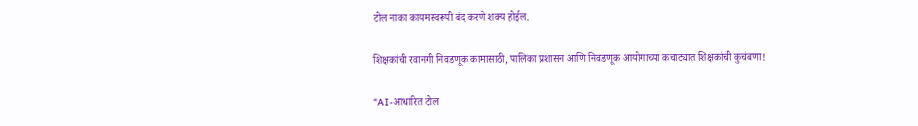टोल नाका कायमस्वरूपी बंद करणे शक्य होईल.

शिक्षकांची रवानगी निवडणूक कामासाठी, पालिका प्रशासन आणि निवडणूक आयोगाच्या कचाट्यात शिक्षकांची कुचंबणा!

“AI-आधारित टोल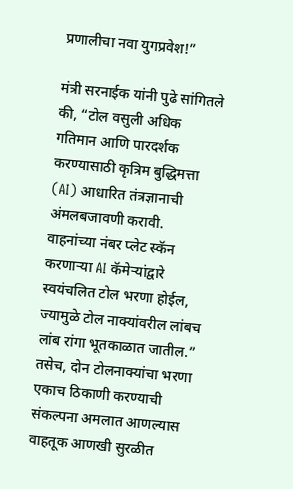प्रणालीचा नवा युगप्रवेश!”

मंत्री सरनाईक यांनी पुढे सांगितले की, “टोल वसुली अधिक गतिमान आणि पारदर्शक करण्यासाठी कृत्रिम बुद्धिमत्ता (AI) आधारित तंत्रज्ञानाची अंमलबजावणी करावी. वाहनांच्या नंबर प्लेट स्कॅन करणाऱ्या AI कॅमेऱ्यांद्वारे स्वयंचलित टोल भरणा होईल, ज्यामुळे टोल नाक्यांवरील लांबच लांब रांगा भूतकाळात जातील.” तसेच, दोन टोलनाक्यांचा भरणा एकाच ठिकाणी करण्याची संकल्पना अमलात आणल्यास वाहतूक आणखी सुरळीत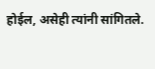होईल, असेही त्यांनी सांगितले.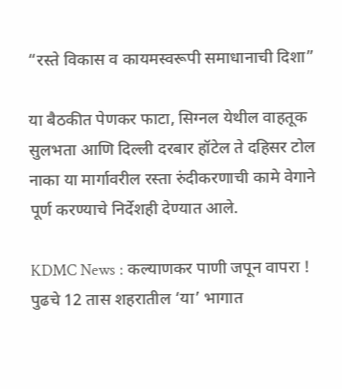“रस्ते विकास व कायमस्वरूपी समाधानाची दिशा”

या बैठकीत पेणकर फाटा, सिग्नल येथील वाहतूक सुलभता आणि दिल्ली दरबार हॉटेल ते दहिसर टोल नाका या मार्गावरील रस्ता रुंदीकरणाची कामे वेगाने पूर्ण करण्याचे निर्देशही देण्यात आले.

KDMC News : कल्याणकर पाणी जपून वापरा ! पुढचे 12 तास शहरातील ‘या’ भागात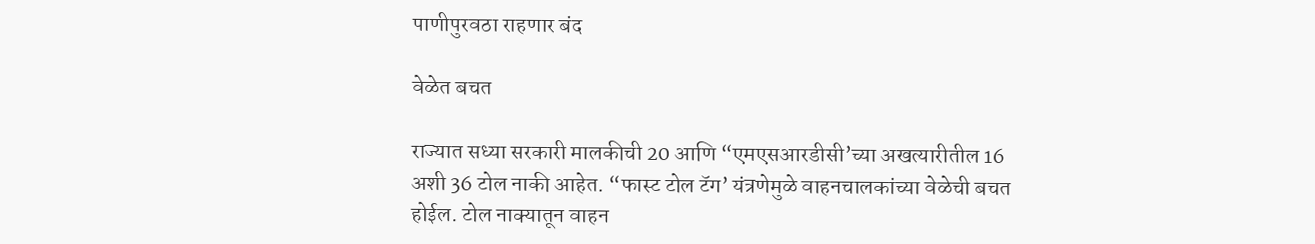पाणीपुरवठा राहणार बंद

वेळेत बचत

राज्यात सध्या सरकारी मालकीची 20 आणि “एमएसआरडीसी’च्या अखत्यारीतील 16 अशी 36 टोल नाकी आहेत. “फास्ट टोल टॅग’ यंत्रणेमुळे वाहनचालकांच्या वेळेची बचत होईल. टोल नाक्‍यातून वाहन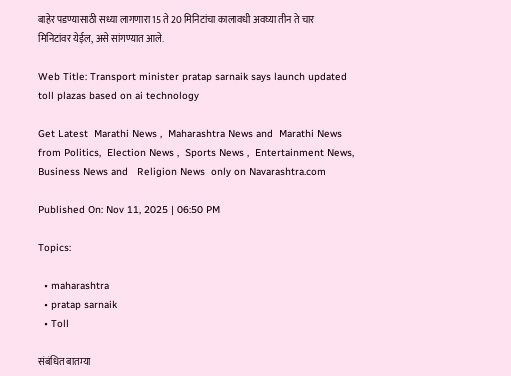बाहेर पडण्यासाठी सध्या लागणारा 15 ते 20 मिनिटांचा कालावधी अवघ्या तीन ते चार मिनिटांवर येईल, असे सांगण्यात आले.

Web Title: Transport minister pratap sarnaik says launch updated toll plazas based on ai technology

Get Latest  Marathi News ,  Maharashtra News and  Marathi News from Politics,  Election News ,  Sports News ,  Entertainment News,  Business News and   Religion News  only on Navarashtra.com

Published On: Nov 11, 2025 | 06:50 PM

Topics:

  • maharashtra
  • pratap sarnaik
  • Toll

संबंधित बातम्या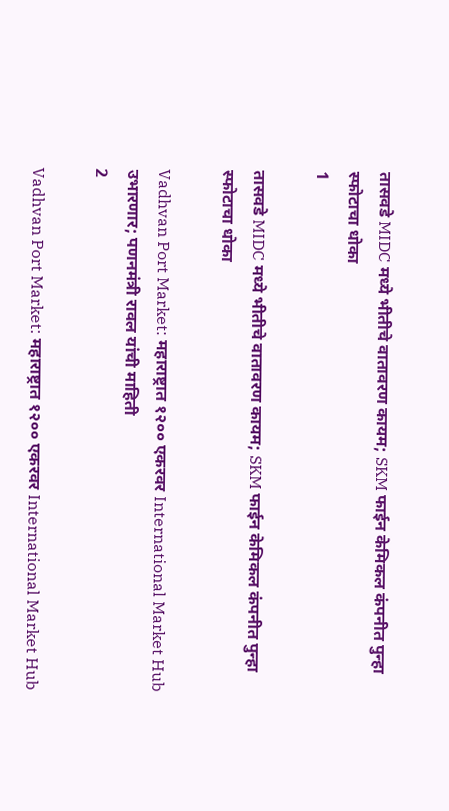तासवडे MIDC मध्ये भीतीचे वातावरण कायम; SKM फाईन केमिकल कंपनीत पुन्हा स्फोटाचा धोका
1

तासवडे MIDC मध्ये भीतीचे वातावरण कायम; SKM फाईन केमिकल कंपनीत पुन्हा स्फोटाचा धोका

Vadhvan Port Market: महाराष्ट्रात १२०० एकरवर International Market Hub उभारणार; पणनमंत्री रावल यांची माहिती
2

Vadhvan Port Market: महाराष्ट्रात १२०० एकरवर International Market Hub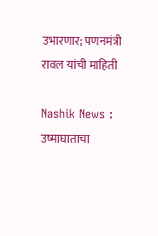उभारणार; पणनमंत्री रावल यांची माहिती

Nashik News : उष्माघाताचा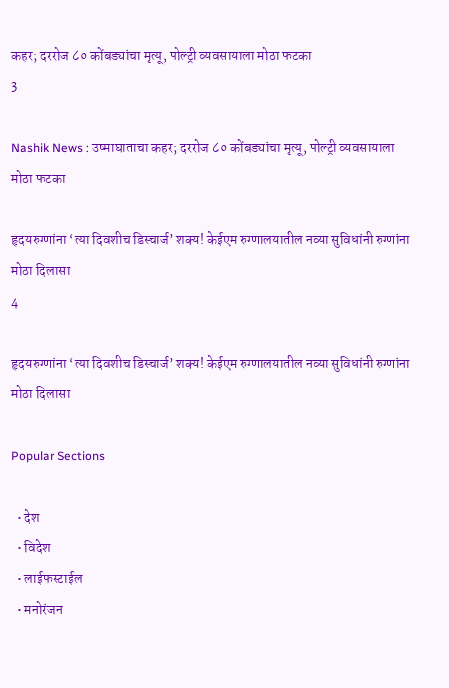कहर; दररोज ८० कोंबड्यांचा मृत्यू, पोल्ट्री व्यवसायाला मोठा फटका
3

Nashik News : उष्माघाताचा कहर; दररोज ८० कोंबड्यांचा मृत्यू, पोल्ट्री व्यवसायाला मोठा फटका

हृदयरुग्णांना ‘त्या दिवशीच डिस्चार्ज’ शक्य! केईएम रुग्णालयातील नव्या सुविधांनी रुग्णांना मोठा दिलासा
4

हृदयरुग्णांना ‘त्या दिवशीच डिस्चार्ज’ शक्य! केईएम रुग्णालयातील नव्या सुविधांनी रुग्णांना मोठा दिलासा

Popular Sections

  • देश
  • विदेश
  • लाईफस्टाईल
  • मनोरंजन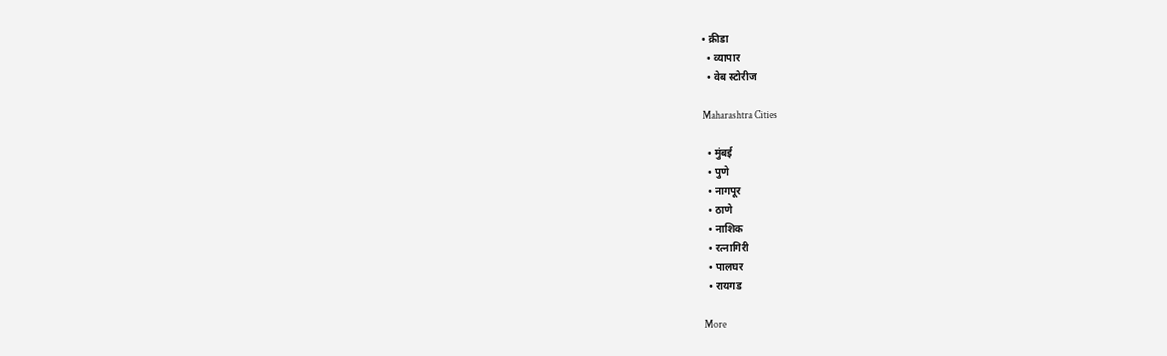• क्रीडा
  • व्यापार
  • वेब स्टोरीज

Maharashtra Cities

  • मुंबई
  • पुणे
  • नागपूर
  • ठाणे
  • नाशिक
  • रत्नागिरी
  • पालघर
  • रायगड

More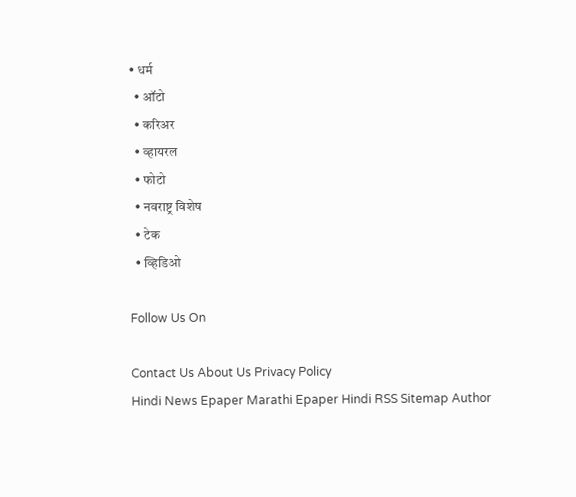• धर्म
  • ऑटो
  • करिअर
  • व्हायरल
  • फोटो
  • नवराष्ट्र विशेष
  • टेक
  • व्हिडिओ

Follow Us On

Contact Us About Us Privacy Policy
Hindi News Epaper Marathi Epaper Hindi RSS Sitemap Author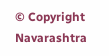© Copyright Navarashtra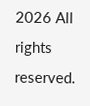2026 All rights reserved.